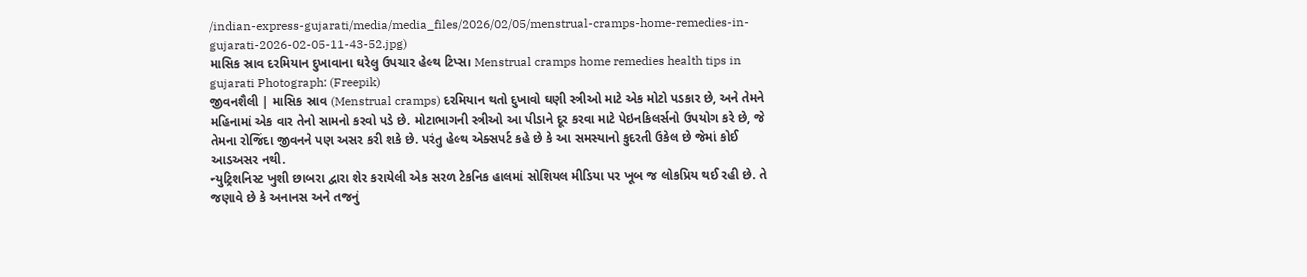/indian-express-gujarati/media/media_files/2026/02/05/menstrual-cramps-home-remedies-in-gujarati-2026-02-05-11-43-52.jpg)
માસિક સ્રાવ દરમિયાન દુખાવાના ઘરેલુ ઉપચાર હેલ્થ ટિપ્સ। Menstrual cramps home remedies health tips in gujarati Photograph: (Freepik)
જીવનશૈલી | માસિક સ્રાવ (Menstrual cramps) દરમિયાન થતો દુખાવો ઘણી સ્ત્રીઓ માટે એક મોટો પડકાર છે, અને તેમને મહિનામાં એક વાર તેનો સામનો કરવો પડે છે. મોટાભાગની સ્ત્રીઓ આ પીડાને દૂર કરવા માટે પેઇનકિલર્સનો ઉપયોગ કરે છે, જે તેમના રોજિંદા જીવનને પણ અસર કરી શકે છે. પરંતુ હેલ્થ એક્સપર્ટ કહે છે કે આ સમસ્યાનો કુદરતી ઉકેલ છે જેમાં કોઈ આડઅસર નથી.
ન્યુટ્રિશનિસ્ટ ખુશી છાબરા દ્વારા શેર કરાયેલી એક સરળ ટેકનિક હાલમાં સોશિયલ મીડિયા પર ખૂબ જ લોકપ્રિય થઈ રહી છે. તે જણાવે છે કે અનાનસ અને તજનું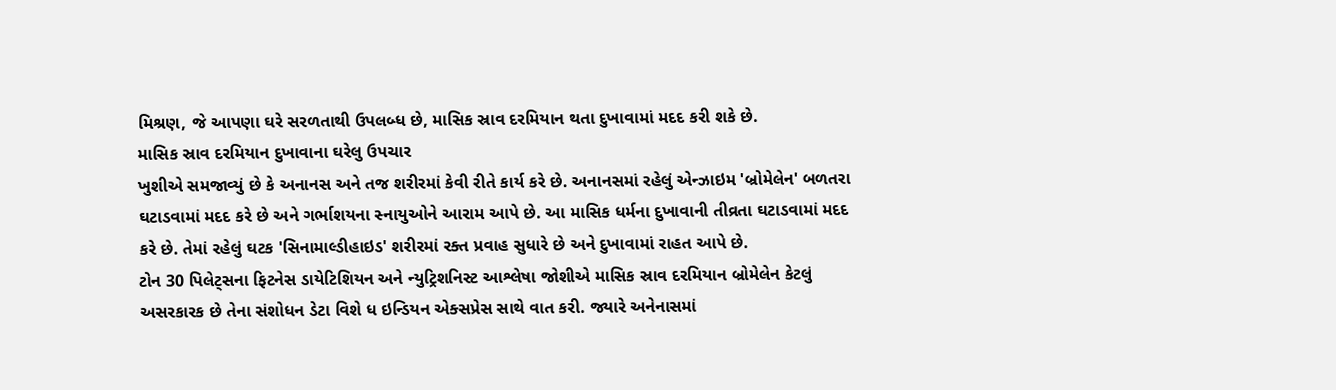મિશ્રણ, જે આપણા ઘરે સરળતાથી ઉપલબ્ધ છે, માસિક સ્રાવ દરમિયાન થતા દુખાવામાં મદદ કરી શકે છે.
માસિક સ્રાવ દરમિયાન દુખાવાના ઘરેલુ ઉપચાર
ખુશીએ સમજાવ્યું છે કે અનાનસ અને તજ શરીરમાં કેવી રીતે કાર્ય કરે છે. અનાનસમાં રહેલું એન્ઝાઇમ 'બ્રોમેલેન' બળતરા ઘટાડવામાં મદદ કરે છે અને ગર્ભાશયના સ્નાયુઓને આરામ આપે છે. આ માસિક ધર્મના દુખાવાની તીવ્રતા ઘટાડવામાં મદદ કરે છે. તેમાં રહેલું ઘટક 'સિનામાલ્ડીહાઇડ' શરીરમાં રક્ત પ્રવાહ સુધારે છે અને દુખાવામાં રાહત આપે છે.
ટોન 30 પિલેટ્સના ફિટનેસ ડાયેટિશિયન અને ન્યુટ્રિશનિસ્ટ આશ્લેષા જોશીએ માસિક સ્રાવ દરમિયાન બ્રોમેલેન કેટલું અસરકારક છે તેના સંશોધન ડેટા વિશે ધ ઇન્ડિયન એક્સપ્રેસ સાથે વાત કરી. જ્યારે અનેનાસમાં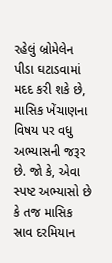રહેલું બ્રોમેલેન પીડા ઘટાડવામાં મદદ કરી શકે છે, માસિક ખેંચાણના વિષય પર વધુ અભ્યાસની જરૂર છે. જો કે, એવા સ્પષ્ટ અભ્યાસો છે કે તજ માસિક સ્રાવ દરમિયાન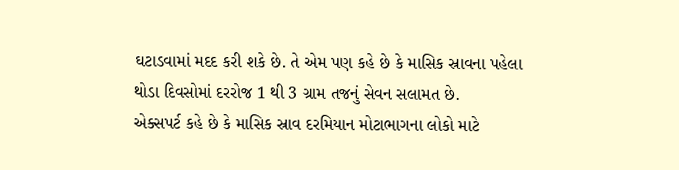ઘટાડવામાં મદદ કરી શકે છે. તે એમ પણ કહે છે કે માસિક સ્રાવના પહેલા થોડા દિવસોમાં દરરોજ 1 થી 3 ગ્રામ તજનું સેવન સલામત છે.
એક્સપર્ટ કહે છે કે માસિક સ્રાવ દરમિયાન મોટાભાગના લોકો માટે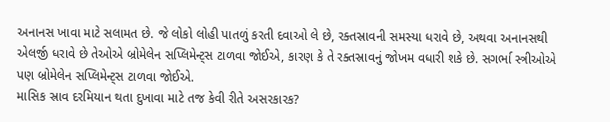અનાનસ ખાવા માટે સલામત છે. જે લોકો લોહી પાતળું કરતી દવાઓ લે છે, રક્તસ્રાવની સમસ્યા ધરાવે છે, અથવા અનાનસથી એલર્જી ધરાવે છે તેઓએ બ્રોમેલેન સપ્લિમેન્ટ્સ ટાળવા જોઈએ, કારણ કે તે રક્તસ્રાવનું જોખમ વધારી શકે છે. સગર્ભા સ્ત્રીઓએ પણ બ્રોમેલેન સપ્લિમેન્ટ્સ ટાળવા જોઈએ.
માસિક સ્રાવ દરમિયાન થતા દુખાવા માટે તજ કેવી રીતે અસરકારક?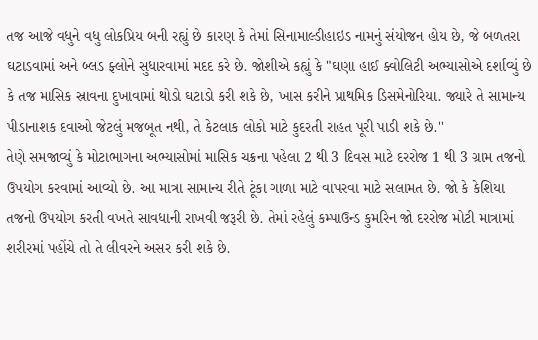તજ આજે વધુને વધુ લોકપ્રિય બની રહ્યું છે કારણ કે તેમાં સિનામાલ્ડીહાઇડ નામનું સંયોજન હોય છે, જે બળતરા ઘટાડવામાં અને બ્લડ ફ્લોને સુધારવામાં મદદ કરે છે. જોશીએ કહ્યું કે "ઘણા હાઈ ક્વોલિટી અભ્યાસોએ દર્શાવ્યું છે કે તજ માસિક સ્રાવના દુખાવામાં થોડો ઘટાડો કરી શકે છે, ખાસ કરીને પ્રાથમિક ડિસમેનોરિયા. જ્યારે તે સામાન્ય પીડાનાશક દવાઓ જેટલું મજબૂત નથી, તે કેટલાક લોકો માટે કુદરતી રાહત પૂરી પાડી શકે છે.''
તેણે સમજાવ્યું કે મોટાભાગના અભ્યાસોમાં માસિક ચક્રના પહેલા 2 થી 3 દિવસ માટે દરરોજ 1 થી 3 ગ્રામ તજનો ઉપયોગ કરવામાં આવ્યો છે. આ માત્રા સામાન્ય રીતે ટૂંકા ગાળા માટે વાપરવા માટે સલામત છે. જો કે કેશિયા તજનો ઉપયોગ કરતી વખતે સાવધાની રાખવી જરૂરી છે. તેમાં રહેલું કમ્પાઉન્ડ કુમરિન જો દરરોજ મોટી માત્રામાં શરીરમાં પહોંચે તો તે લીવરને અસર કરી શકે છે.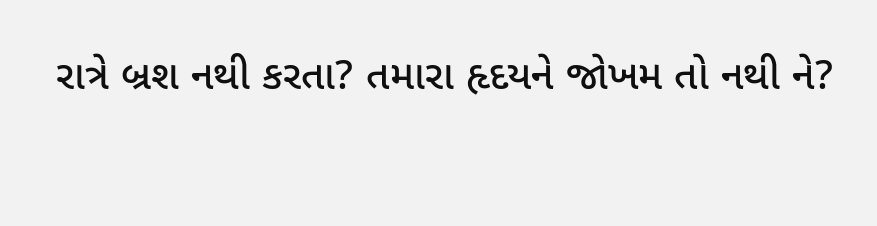રાત્રે બ્રશ નથી કરતા? તમારા હૃદયને જોખમ તો નથી ને?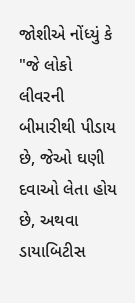જોશીએ નોંધ્યું કે "જે લોકો લીવરની બીમારીથી પીડાય છે, જેઓ ઘણી દવાઓ લેતા હોય છે, અથવા ડાયાબિટીસ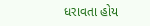ધરાવતા હોય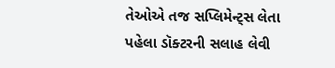તેઓએ તજ સપ્લિમેન્ટ્સ લેતા પહેલા ડૉક્ટરની સલાહ લેવી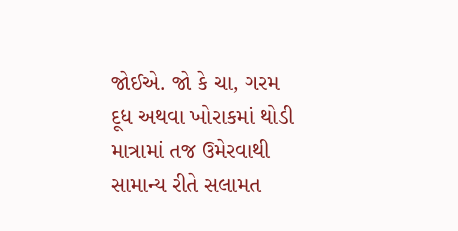જોઈએ. જો કે ચા, ગરમ દૂધ અથવા ખોરાકમાં થોડી માત્રામાં તજ ઉમેરવાથી સામાન્ય રીતે સલામત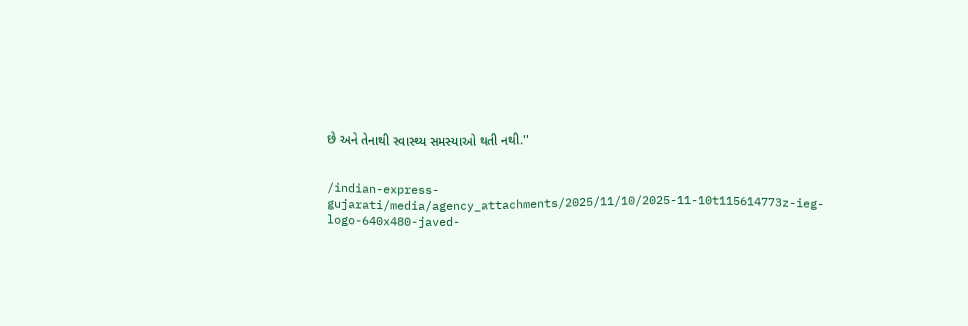છે અને તેનાથી સ્વાસ્થ્ય સમસ્યાઓ થતી નથી.''


/indian-express-gujarati/media/agency_attachments/2025/11/10/2025-11-10t115614773z-ieg-logo-640x480-javed-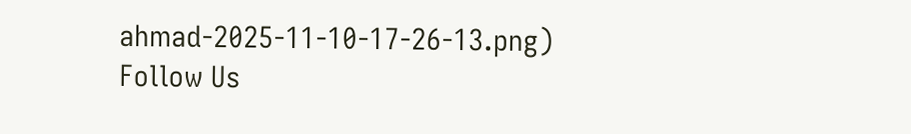ahmad-2025-11-10-17-26-13.png)
Follow Us